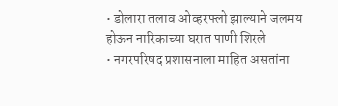• डोलारा तलाव ओव्हरफ्लो झाल्याने जलमय होऊन नारिकाच्या घरात पाणी शिरले
• नगरपरिषद प्रशासनाला माहित असतांना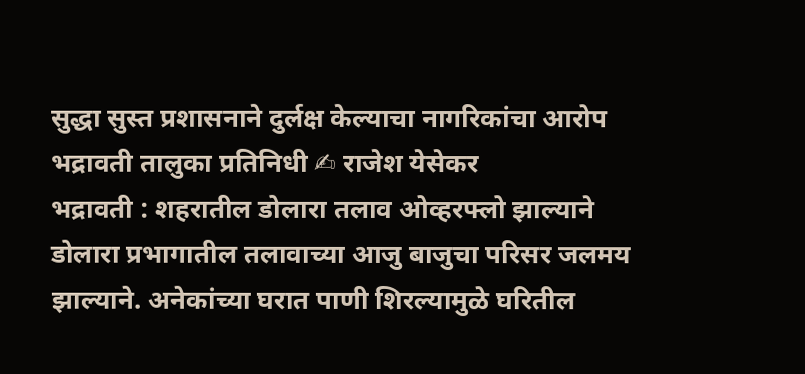सुद्धा सुस्त प्रशासनाने दुर्लक्ष केल्याचा नागरिकांचा आरोप
भद्रावती तालुका प्रतिनिधी ✍ राजेश येसेकर
भद्रावती : शहरातील डोलारा तलाव ओव्हरफ्लो झाल्याने डोलारा प्रभागातील तलावाच्या आजु बाजुचा परिसर जलमय झाल्याने. अनेकांच्या घरात पाणी शिरल्यामुळे घरितील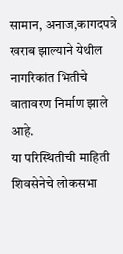सामान, अनाज,कागदपत्रे खराब झाल्याने येथील नागरिकांत भितीचे वातावरण निर्माण झाले आहे.
या परिस्थितीची माहिती शिवसेनेचे लोकसभा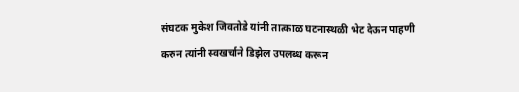संघटक मुकेश जिवतोडे यांनी तात्काळ घटनास्थळी भेट देऊन पाहणी करुन त्यांनी स्वखर्चाने डिझेल उपलब्ध करून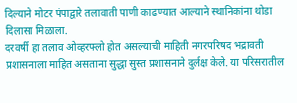दिल्याने मोटर पंपाद्वारे तलावाती पाणी काढण्यात आल्याने स्थानिकांना थोडा दिलासा मिळाला.
दरवर्षी हा तलाव ओव्हरफ्लो होत असल्याची माहिती नगरपरिषद भद्रावती प्रशासनाला माहित असताना सुद्धा सुस्त प्रशासनाने दुर्लक्ष केले. या परिसरातील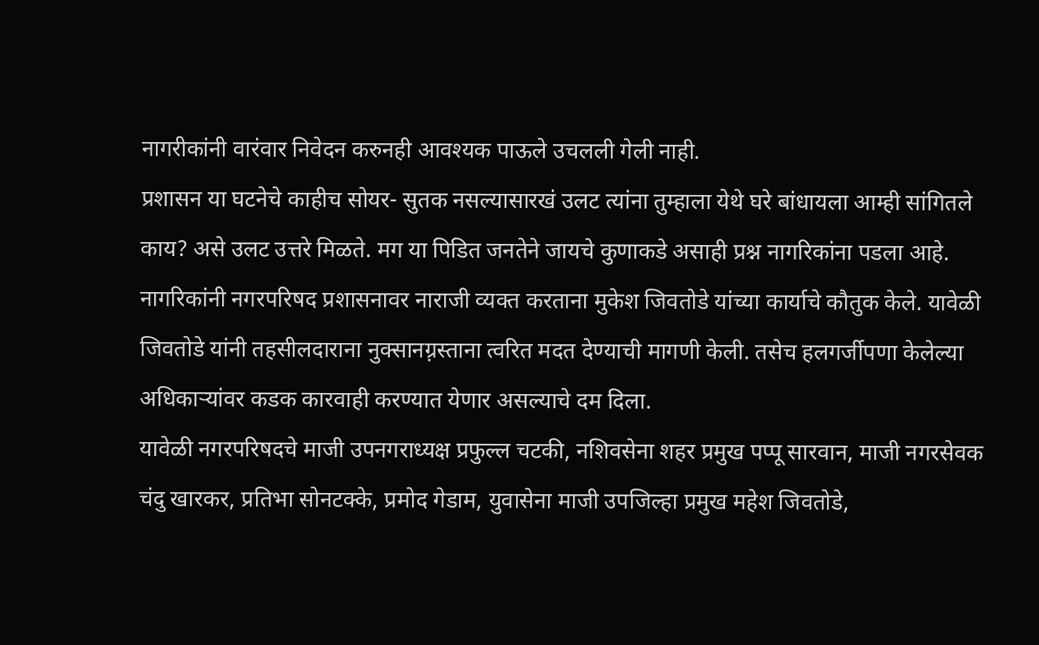नागरीकांनी वारंवार निवेदन करुनही आवश्यक पाऊले उचलली गेली नाही.
प्रशासन या घटनेचे काहीच सोयर- सुतक नसल्यासारखं उलट त्यांना तुम्हाला येथे घरे बांधायला आम्ही सांगितले काय? असे उलट उत्तरे मिळते. मग या पिडित जनतेने जायचे कुणाकडे असाही प्रश्न नागरिकांना पडला आहे.
नागरिकांनी नगरपरिषद प्रशासनावर नाराजी व्यक्त करताना मुकेश जिवतोडे यांच्या कार्याचे कौतुक केले. यावेळी जिवतोडे यांनी तहसीलदाराना नुक्सानग़्रस्ताना त्वरित मदत देण्याची मागणी केली. तसेच हलगर्जीपणा केलेल्या अधिकाऱ्यांवर कडक कारवाही करण्यात येणार असल्याचे दम दिला.
यावेळी नगरपरिषदचे माजी उपनगराध्यक्ष प्रफुल्ल चटकी, नशिवसेना शहर प्रमुख पप्पू सारवान, माजी नगरसेवक चंदु खारकर, प्रतिभा सोनटक्के, प्रमोद गेडाम, युवासेना माजी उपजिल्हा प्रमुख महेश जिवतोडे,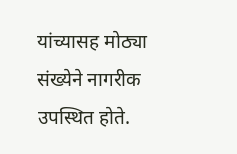यांच्यासह मोठ्या संख्येने नागरीक उपस्थित होते.